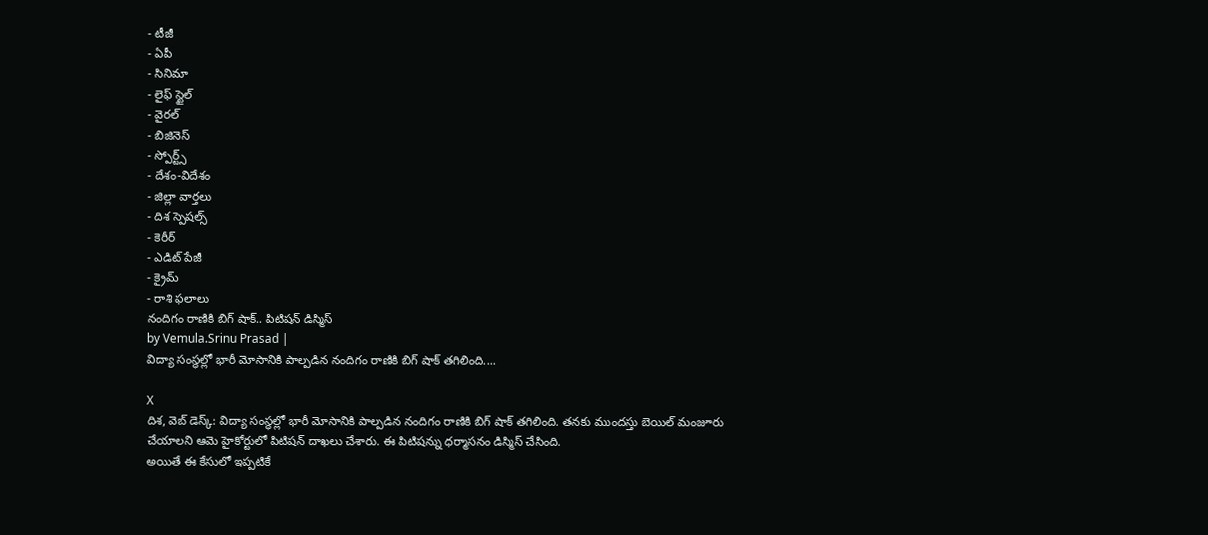- టీజీ
- ఏపీ
- సినిమా
- లైఫ్ స్టైల్
- వైరల్
- బిజినెస్
- స్పోర్ట్స్
- దేశం-విదేశం
- జిల్లా వార్తలు
- దిశ స్పెషల్స్
- కెరీర్
- ఎడిట్ పేజీ
- క్రైమ్
- రాశి ఫలాలు
నందిగం రాణికి బిగ్ షాక్.. పిటిషన్ డిస్మిస్
by Vemula.Srinu Prasad |
విద్యా సంస్థల్లో భారీ మోసానికి పాల్పడిన నందిగం రాణికి బిగ్ షాక్ తగిలింది....

X
దిశ, వెబ్ డెస్క్: విద్యా సంస్థల్లో భారీ మోసానికి పాల్పడిన నందిగం రాణికి బిగ్ షాక్ తగిలింది. తనకు ముందస్తు బెయిల్ మంజూరు చేయాలని ఆమె హైకోర్టులో పిటిషన్ దాఖలు చేశారు. ఈ పిటిషన్ను ధర్మాసనం డిస్మిస్ చేసింది.
అయితే ఈ కేసులో ఇప్పటికే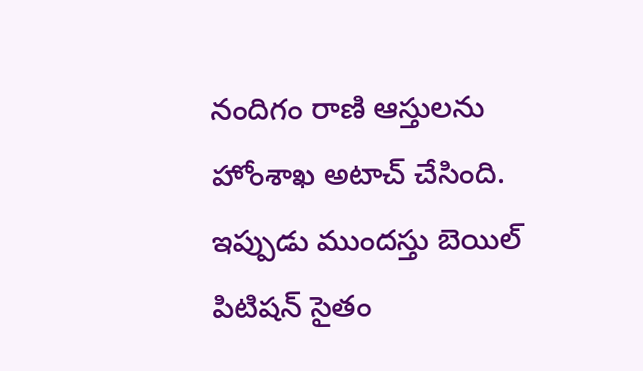నందిగం రాణి ఆస్తులను హోంశాఖ అటాచ్ చేసింది. ఇప్పుడు ముందస్తు బెయిల్ పిటిషన్ సైతం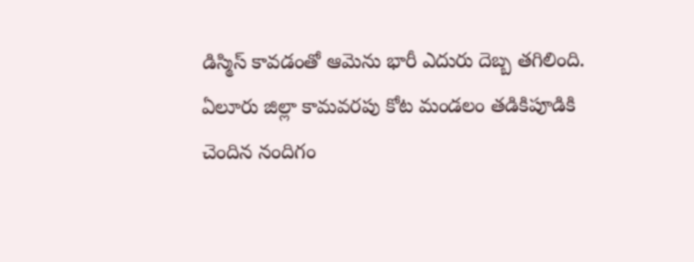డిస్మిస్ కావడంతో ఆమెను భారీ ఎదురు దెబ్బ తగిలింది. ఏలూరు జిల్లా కామవరపు కోట మండలం తడికిపూడికి చెందిన నందిగం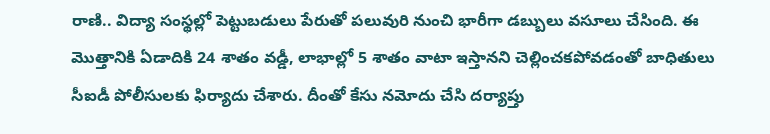రాణి.. విద్యా సంస్థల్లో పెట్టుబడులు పేరుతో పలువురి నుంచి భారీగా డబ్బులు వసూలు చేసింది. ఈ మొత్తానికి ఏడాదికి 24 శాతం వడ్డీ, లాభాల్లో 5 శాతం వాటా ఇస్తానని చెల్లించకపోవడంతో బాధితులు సీఐడీ పోలీసులకు ఫిర్యాదు చేశారు. దీంతో కేసు నమోదు చేసి దర్యాప్తు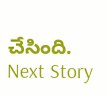చేసింది.
Next Story